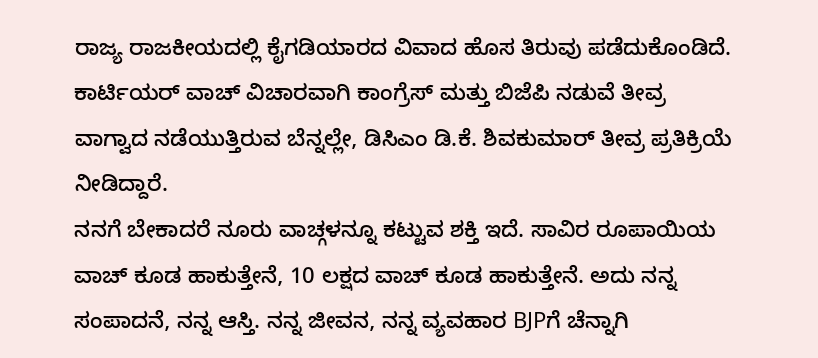ರಾಜ್ಯ ರಾಜಕೀಯದಲ್ಲಿ ಕೈಗಡಿಯಾರದ ವಿವಾದ ಹೊಸ ತಿರುವು ಪಡೆದುಕೊಂಡಿದೆ. ಕಾರ್ಟಿಯರ್ ವಾಚ್ ವಿಚಾರವಾಗಿ ಕಾಂಗ್ರೆಸ್ ಮತ್ತು ಬಿಜೆಪಿ ನಡುವೆ ತೀವ್ರ ವಾಗ್ವಾದ ನಡೆಯುತ್ತಿರುವ ಬೆನ್ನಲ್ಲೇ, ಡಿಸಿಎಂ ಡಿ.ಕೆ. ಶಿವಕುಮಾರ್ ತೀವ್ರ ಪ್ರತಿಕ್ರಿಯೆ ನೀಡಿದ್ದಾರೆ.
ನನಗೆ ಬೇಕಾದರೆ ನೂರು ವಾಚ್ಗಳನ್ನೂ ಕಟ್ಟುವ ಶಕ್ತಿ ಇದೆ. ಸಾವಿರ ರೂಪಾಯಿಯ ವಾಚ್ ಕೂಡ ಹಾಕುತ್ತೇನೆ, 10 ಲಕ್ಷದ ವಾಚ್ ಕೂಡ ಹಾಕುತ್ತೇನೆ. ಅದು ನನ್ನ ಸಂಪಾದನೆ, ನನ್ನ ಆಸ್ತಿ. ನನ್ನ ಜೀವನ, ನನ್ನ ವ್ಯವಹಾರ BJPಗೆ ಚೆನ್ನಾಗಿ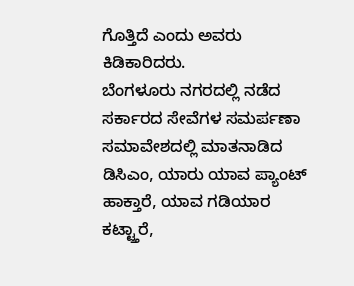ಗೊತ್ತಿದೆ ಎಂದು ಅವರು ಕಿಡಿಕಾರಿದರು.
ಬೆಂಗಳೂರು ನಗರದಲ್ಲಿ ನಡೆದ ಸರ್ಕಾರದ ಸೇವೆಗಳ ಸಮರ್ಪಣಾ ಸಮಾವೇಶದಲ್ಲಿ ಮಾತನಾಡಿದ ಡಿಸಿಎಂ, ಯಾರು ಯಾವ ಪ್ಯಾಂಟ್ ಹಾಕ್ತಾರೆ, ಯಾವ ಗಡಿಯಾರ ಕಟ್ಟ್ತಾರೆ,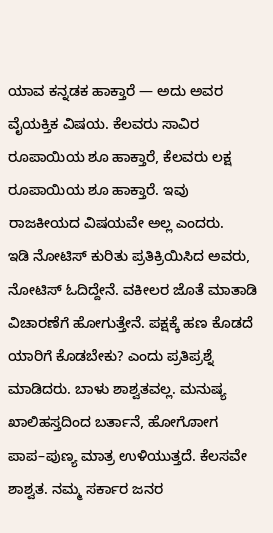ಯಾವ ಕನ್ನಡಕ ಹಾಕ್ತಾರೆ — ಅದು ಅವರ ವೈಯಕ್ತಿಕ ವಿಷಯ. ಕೆಲವರು ಸಾವಿರ ರೂಪಾಯಿಯ ಶೂ ಹಾಕ್ತಾರೆ, ಕೆಲವರು ಲಕ್ಷ ರೂಪಾಯಿಯ ಶೂ ಹಾಕ್ತಾರೆ. ಇವು ರಾಜಕೀಯದ ವಿಷಯವೇ ಅಲ್ಲ ಎಂದರು.
ಇಡಿ ನೋಟಿಸ್ ಕುರಿತು ಪ್ರತಿಕ್ರಿಯಿಸಿದ ಅವರು, ನೋಟಿಸ್ ಓದಿದ್ದೇನೆ. ವಕೀಲರ ಜೊತೆ ಮಾತಾಡಿ ವಿಚಾರಣೆಗೆ ಹೋಗುತ್ತೇನೆ. ಪಕ್ಷಕ್ಕೆ ಹಣ ಕೊಡದೆ ಯಾರಿಗೆ ಕೊಡಬೇಕು? ಎಂದು ಪ್ರತಿಪ್ರಶ್ನೆ ಮಾಡಿದರು. ಬಾಳು ಶಾಶ್ವತವಲ್ಲ. ಮನುಷ್ಯ ಖಾಲಿಹಸ್ತದಿಂದ ಬರ್ತಾನೆ, ಹೋಗೋಾಗ ಪಾಪ–ಪುಣ್ಯ ಮಾತ್ರ ಉಳಿಯುತ್ತದೆ. ಕೆಲಸವೇ ಶಾಶ್ವತ. ನಮ್ಮ ಸರ್ಕಾರ ಜನರ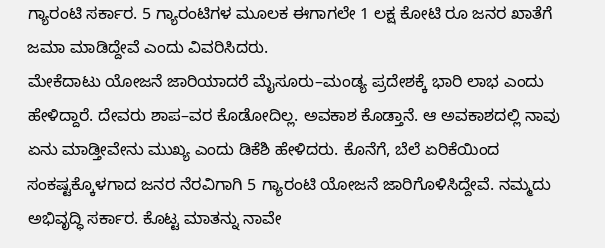ಗ್ಯಾರಂಟಿ ಸರ್ಕಾರ. 5 ಗ್ಯಾರಂಟಿಗಳ ಮೂಲಕ ಈಗಾಗಲೇ 1 ಲಕ್ಷ ಕೋಟಿ ರೂ ಜನರ ಖಾತೆಗೆ ಜಮಾ ಮಾಡಿದ್ದೇವೆ ಎಂದು ವಿವರಿಸಿದರು.
ಮೇಕೆದಾಟು ಯೋಜನೆ ಜಾರಿಯಾದರೆ ಮೈಸೂರು–ಮಂಡ್ಯ ಪ್ರದೇಶಕ್ಕೆ ಭಾರಿ ಲಾಭ ಎಂದು ಹೇಳಿದ್ದಾರೆ. ದೇವರು ಶಾಪ–ವರ ಕೊಡೋದಿಲ್ಲ. ಅವಕಾಶ ಕೊಡ್ತಾನೆ. ಆ ಅವಕಾಶದಲ್ಲಿ ನಾವು ಏನು ಮಾಡ್ತೀವೇನು ಮುಖ್ಯ ಎಂದು ಡಿಕೆಶಿ ಹೇಳಿದರು. ಕೊನೆಗೆ, ಬೆಲೆ ಏರಿಕೆಯಿಂದ ಸಂಕಷ್ಟಕ್ಕೊಳಗಾದ ಜನರ ನೆರವಿಗಾಗಿ 5 ಗ್ಯಾರಂಟಿ ಯೋಜನೆ ಜಾರಿಗೊಳಿಸಿದ್ದೇವೆ. ನಮ್ಮದು ಅಭಿವೃದ್ಧಿ ಸರ್ಕಾರ. ಕೊಟ್ಟ ಮಾತನ್ನು ನಾವೇ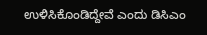ಉಳಿಸಿಕೊಂಡಿದ್ದೇವೆ ಎಂದು ಡಿಸಿಎಂ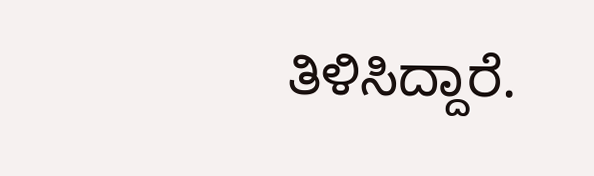ತಿಳಿಸಿದ್ದಾರೆ.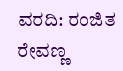ವರದಿ: ರಂಜಿತ ರೇವಣ್ಣ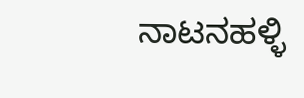ನಾಟನಹಳ್ಳಿ